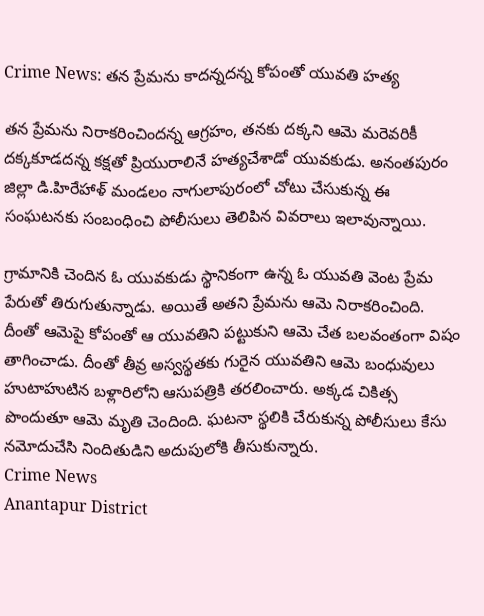Crime News: తన ప్రేమను కాదన్నదన్న కోపంతో యువతి హత్య

తన ప్రేమను నిరాకరించిందన్న ఆగ్రహం, తనకు దక్కని ఆమె మరెవరికీ దక్కకూడదన్న కక్షతో ప్రియురాలినే హత్యచేశాడో యువకుడు. అనంతపురం జిల్లా డి.హిరేహాళ్‌ మండలం నాగులాపురంలో చోటు చేసుకున్న ఈ సంఘటనకు సంబంధించి పోలీసులు తెలిపిన వివరాలు ఇలావున్నాయి.

గ్రామానికి చెందిన ఓ యువకుడు స్థానికంగా ఉన్న ఓ యువతి వెంట ప్రేమ పేరుతో తిరుగుతున్నాడు. అయితే అతని ప్రేమను ఆమె నిరాకరించింది. దీంతో ఆమెపై కోపంతో ఆ యువతిని పట్టుకుని ఆమె చేత బలవంతంగా విషం తాగించాడు. దీంతో తీవ్ర అస్వస్థతకు గురైన యువతిని ఆమె బంధువులు హుటాహుటిన బళ్లారిలోని ఆసుపత్రికి తరలించారు. అక్కడ చికిత్స పొందుతూ ఆమె మృతి చెందింది. ఘటనా స్థలికి చేరుకున్న పోలీసులు కేసు నమోదుచేసి నిందితుడిని అదుపులోకి తీసుకున్నారు.
Crime News
Anantapur District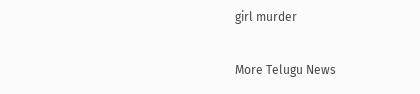girl murder

More Telugu News